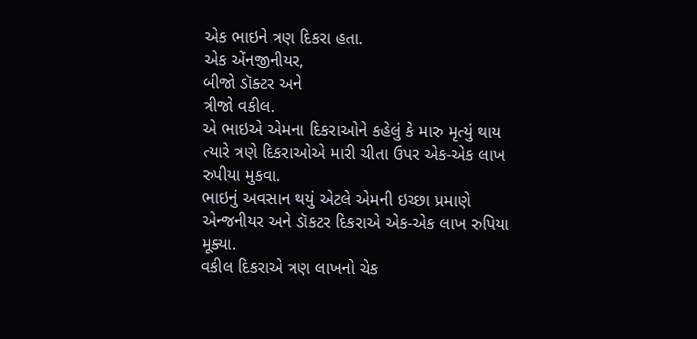એક ભાઇને ત્રણ દિકરા હતા.
એક એંનજીનીયર,
બીજો ડૉક્ટર અને
ત્રીજો વકીલ.
એ ભાઇએ એમના દિકરાઓને કહેલું કે મારુ મૃત્યું થાય ત્યારે ત્રણે દિકરાઓએ મારી ચીતા ઉપર એક-એક લાખ રુપીયા મુકવા.
ભાઇનું અવસાન થયું એટલે એમની ઇચ્છા પ્રમાણે એન્જનીયર અને ડૉકટર દિકરાએ એક-એક લાખ રુપિયા મૂક્યા.
વકીલ દિકરાએ ત્રણ લાખનો ચેક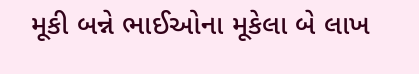મૂકી બન્ને ભાઈઓના મૂકેલા બે લાખ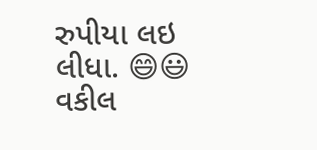રુપીયા લઇ લીધા. 😄😃
વકીલ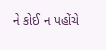ને કોઈ ન પહોંચે